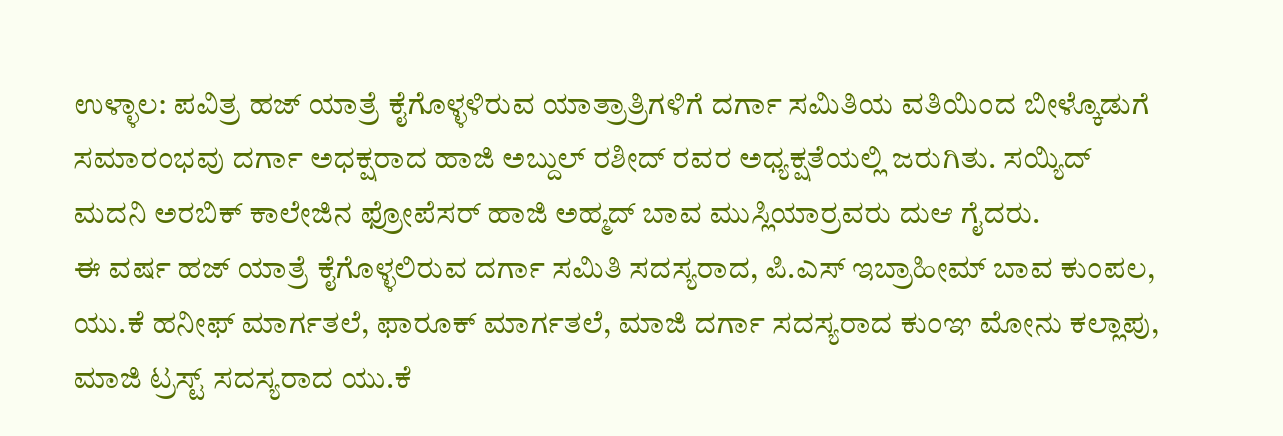ಉಳ್ಳಾಲ: ಪವಿತ್ರ ಹಜ್ ಯಾತ್ರೆ ಕೈಗೊಳ್ಳಳಿರುವ ಯಾತ್ರಾತ್ರಿಗಳಿಗೆ ದರ್ಗಾ ಸಮಿತಿಯ ವತಿಯಿಂದ ಬೀಳ್ಕೊಡುಗೆ ಸಮಾರಂಭವು ದರ್ಗಾ ಅಧಕ್ಷರಾದ ಹಾಜಿ ಅಬ್ದುಲ್ ರಶೀದ್ ರವರ ಅಧ್ಯಕ್ಷತೆಯಲ್ಲಿ ಜರುಗಿತು. ಸಯ್ಯಿದ್ ಮದನಿ ಅರಬಿಕ್ ಕಾಲೇಜಿನ ಫ್ರೋಪೆಸರ್ ಹಾಜಿ ಅಹ್ಮದ್ ಬಾವ ಮುಸ್ಲಿಯಾರ್ರವರು ದುಆ ಗೈದರು.
ಈ ವರ್ಷ ಹಜ್ ಯಾತ್ರೆ ಕೈಗೊಳ್ಳಲಿರುವ ದರ್ಗಾ ಸಮಿತಿ ಸದಸ್ಯರಾದ, ಪಿ.ಎಸ್ ಇಬ್ರಾಹೀಮ್ ಬಾವ ಕುಂಪಲ, ಯು.ಕೆ ಹನೀಫ್ ಮಾರ್ಗತಲೆ, ಫಾರೂಕ್ ಮಾರ್ಗತಲೆ, ಮಾಜಿ ದರ್ಗಾ ಸದಸ್ಯರಾದ ಕುಂಞ ಮೋನು ಕಲ್ಲಾಪು, ಮಾಜಿ ಟ್ರಸ್ಟ್ ಸದಸ್ಯರಾದ ಯು.ಕೆ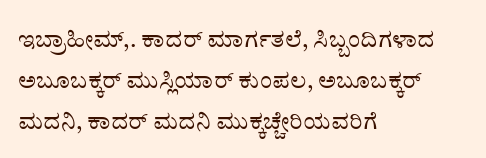ಇಬ್ರಾಹೀಮ್,. ಕಾದರ್ ಮಾರ್ಗತಲೆ, ಸಿಬ್ಬಂದಿಗಳಾದ ಅಬೂಬಕ್ಕರ್ ಮುಸ್ಲಿಯಾರ್ ಕುಂಪಲ, ಅಬೂಬಕ್ಕರ್ ಮದನಿ, ಕಾದರ್ ಮದನಿ ಮುಕ್ಕಚ್ಚೇರಿಯವರಿಗೆ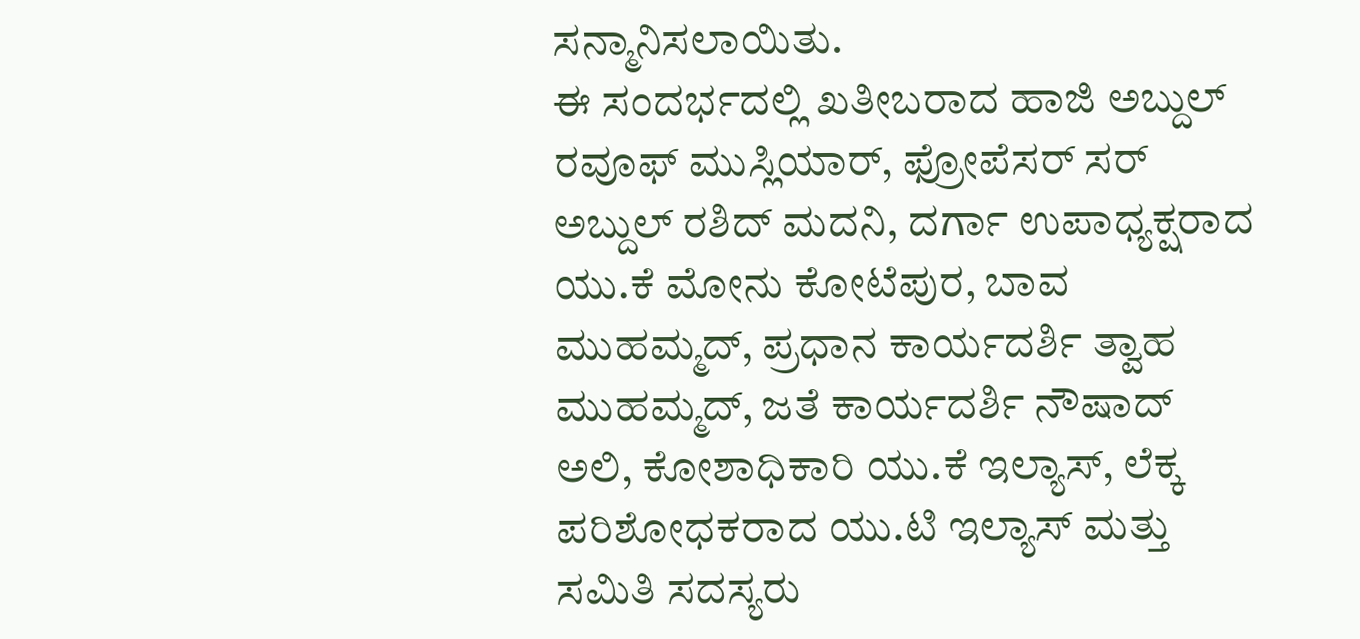ಸನ್ಮಾನಿಸಲಾಯಿತು.
ಈ ಸಂದರ್ಭದಲ್ಲಿ ಖತೀಬರಾದ ಹಾಜಿ ಅಬ್ದುಲ್ ರವೂಫ್ ಮುಸ್ಲಿಯಾರ್, ಫ್ರೋಪೆಸರ್ ಸರ್ ಅಬ್ದುಲ್ ರಶಿದ್ ಮದನಿ, ದರ್ಗಾ ಉಪಾಧ್ಯಕ್ಷರಾದ ಯು.ಕೆ ಮೋನು ಕೋಟೆಪುರ, ಬಾವ ಮುಹಮ್ಮದ್, ಪ್ರಧಾನ ಕಾರ್ಯದರ್ಶಿ ತ್ವಾಹ ಮುಹಮ್ಮದ್, ಜತೆ ಕಾರ್ಯದರ್ಶಿ ನೌಷಾದ್ ಅಲಿ, ಕೋಶಾಧಿಕಾರಿ ಯು.ಕೆ ಇಲ್ಯಾಸ್, ಲೆಕ್ಕ ಪರಿಶೋಧಕರಾದ ಯು.ಟಿ ಇಲ್ಯಾಸ್ ಮತ್ತು ಸಮಿತಿ ಸದಸ್ಯರು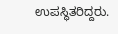ಉಪಸ್ಥಿತರಿದ್ದರು.